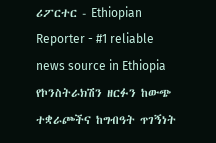ሪፖርተር - Ethiopian Reporter - #1 reliable news source in Ethiopia የኮንስትራክሽን ዘርፉን ከውጭ ተቋራጮችና ከግብዓት ጥገኝነት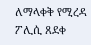ለማላቀቅ የሚረዳ ፖሊሲ ጸደቀ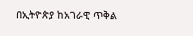በኢትዮጵያ ከአገራዊ ጥቅል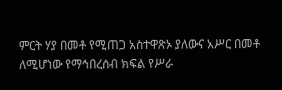ምርት ሃያ በመቶ የሚጠጋ አስተዋጽኦ ያለውና አሥር በመቶ ለሚሆነው የማኅበረሰብ ክፍል የሥራ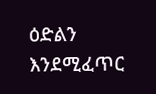ዕድልን እንደሚፈጥር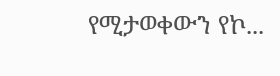የሚታወቀውን የኮ...